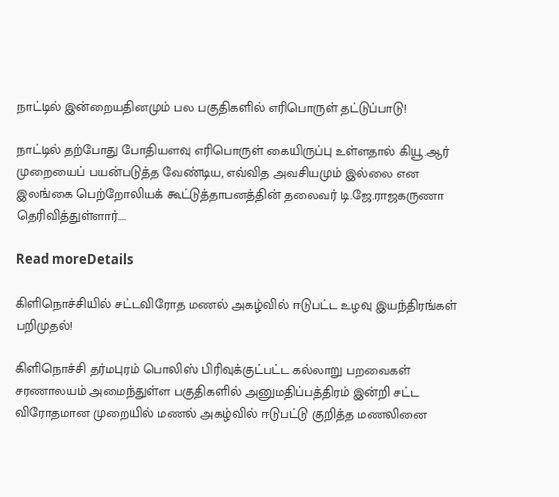நாட்டில் இன்றையதினமும் பல பகுதிகளில் எரிபொருள் தட்டுப்பாடு!

நாட்டில் தற்போது போதியளவு எரிபொருள் கையிருப்பு உள்ளதால் கியூ.ஆர் முறையைப் பயன்படுத்த வேண்டிய, எவ்வித அவசியமும் இல்லை என இலங்கை பெற்றோலியக் கூட்டுத்தாபனத்தின் தலைவர் டி.ஜே.ராஜகருணா தெரிவித்துள்ளார்....

Read moreDetails

கிளிநொச்சியில் சட்டவிரோத மணல் அகழ்வில் ஈடுபட்ட உழவு இயந்திரங்கள் பறிமுதல்!

கிளிநொச்சி தர்மபுரம் பொலிஸ் பிரிவுக்குட்பட்ட கல்லாறு பறவைகள் சரணாலயம் அமைந்துள்ள பகுதிகளில் அனுமதிப்பத்திரம் இன்றி சட்ட விரோதமான முறையில் மணல் அகழ்வில் ஈடுபட்டு குறித்த மணலினை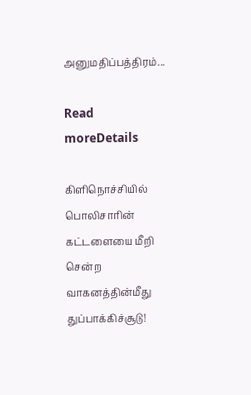அனுமதிப்பத்திரம்...

Read moreDetails

கிளிநொச்சியில் பொலிசாரின் கட்டளையை மீறி சென்ற வாகனத்தின்மீது துப்பாக்கிச்சூடு!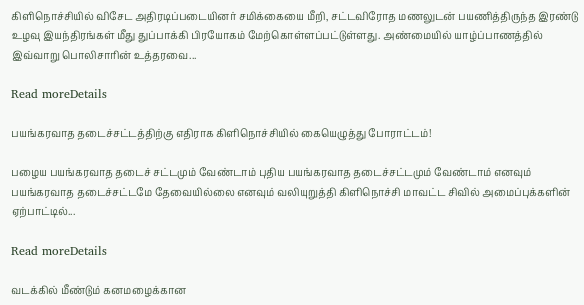கிளிநொச்சியில் விசேட அதிரடிப்படையினர் சமிக்கையை மீறி, சட்டவிரோத மணலுடன் பயணித்திருந்த இரண்டு உழவு இயந்திரங்கள் மீது துப்பாக்கி பிரயோகம் மேற்கொள்ளப்பட்டுள்ளது. அண்மையில் யாழ்ப்பாணத்தில் இவ்வாறு பொலிசாரின் உத்தரவை...

Read moreDetails

பயங்கரவாத தடைச்சட்டத்திற்கு எதிராக கிளிநொச்சியில் கையெழுத்து போராட்டம்!

பழைய பயங்கரவாத தடைச் சட்டமும் வேண்டாம் புதிய பயங்கரவாத தடைச்சட்டமும் வேண்டாம் எனவும் பயங்கரவாத தடைச்சட்டமே தேவையில்லை எனவும் வலியுறுத்தி கிளிநொச்சி மாவட்ட சிவில் அமைப்புக்களின் ஏற்பாட்டில்...

Read moreDetails

வடக்கில் மீண்டும் கனமழைக்கான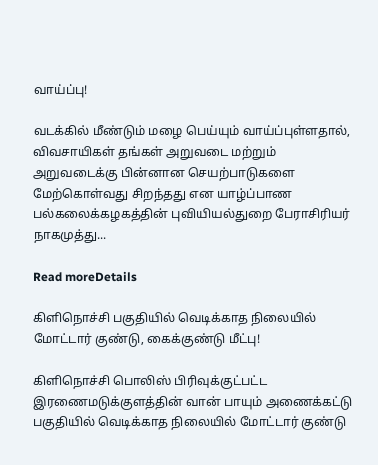வாய்ப்பு!

வடக்கில் மீண்டும் மழை பெய்யும் வாய்ப்புள்ளதால், விவசாயிகள் தங்கள் அறுவடை மற்றும் அறுவடைக்கு பின்னான செயற்பாடுகளை மேற்கொள்வது சிறந்தது என யாழ்ப்பாண பல்கலைக்கழகத்தின் புவியியல்துறை பேராசிரியர் நாகமுத்து...

Read moreDetails

கிளிநொச்சி பகுதியில் வெடிக்காத நிலையில் மோட்டார் குண்டு, கைக்குண்டு மீட்பு!

கிளிநொச்சி பொலிஸ் பிரிவுக்குட்பட்ட இரணைமடுக்குளத்தின் வான் பாயும் அணைக்கட்டு பகுதியில் வெடிக்காத நிலையில் மோட்டார் குண்டு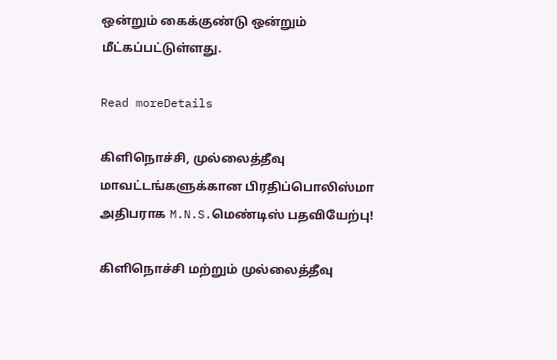ஒன்றும் கைக்குண்டு ஒன்றும் மீட்கப்பட்டுள்ளது.

Read moreDetails

கிளிநொச்சி, முல்லைத்தீவு மாவட்டங்களுக்கான பிரதிப்பொலிஸ்மா அதிபராக M.N.S.மெண்டிஸ் பதவியேற்பு!

கிளிநொச்சி மற்றும் முல்லைத்தீவு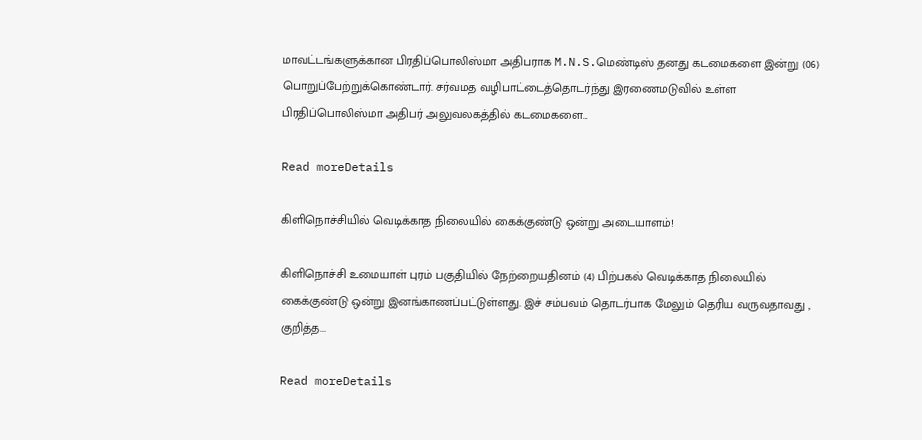மாவட்டங்களுக்கான பிரதிப்பொலிஸ்மா அதிபராக M.N.S.மெண்டிஸ் தனது கடமைகளை இன்று (06) பொறுப்பேற்றுக்கொண்டார். சர்வமத வழிபாட்டைத்தொடர்ந்து இரணைமடுவில் உள்ள பிரதிப்பொலிஸ்மா அதிபர் அலுவலகத்தில் கடமைகளை...

Read moreDetails

கிளிநொச்சியில் வெடிக்காத நிலையில் கைக்குண்டு ஒன்று அடையாளம்!

கிளிநொச்சி உமையாள் புரம் பகுதியில் நேற்றையதினம் (4) பிற்பகல் வெடிக்காத நிலையில் கைக்குண்டு ஒன்று இனங்காணப்பட்டுள்ளது. இச் சம்பவம் தொடர்பாக மேலும் தெரிய வருவதாவது , குறித்த...

Read moreDetails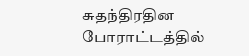சுதந்திரதின போராட்டத்தில்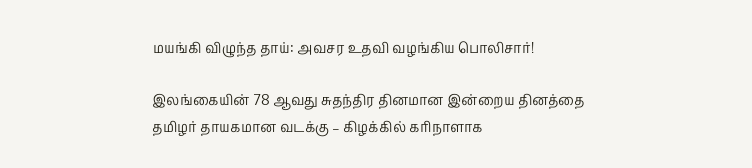மயங்கி விழுந்த தாய்: அவசர உதவி வழங்கிய பொலிசார்!

இலங்கையின் 78 ஆவது சுதந்திர தினமான இன்றைய தினத்தை தமிழர் தாயகமான வடக்கு – கிழக்கில் கரிநாளாக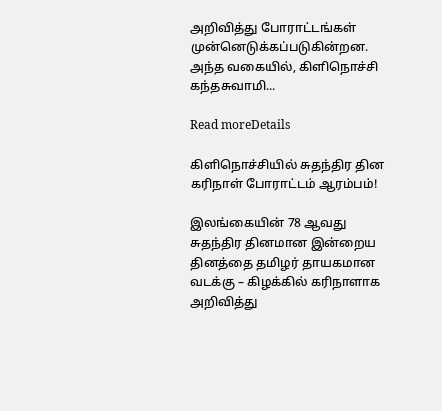அறிவித்து போராட்டங்கள் முன்னெடுக்கப்படுகின்றன. அந்த வகையில், கிளிநொச்சி கந்தசுவாமி...

Read moreDetails

கிளிநொச்சியில் சுதந்திர தின கரிநாள் போராட்டம் ஆரம்பம்!

இலங்கையின் 78 ஆவது சுதந்திர தினமான இன்றைய தினத்தை தமிழர் தாயகமான வடக்கு – கிழக்கில் கரிநாளாக அறிவித்து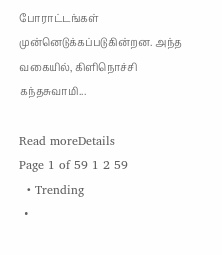போராட்டங்கள் முன்னெடுக்கப்படுகின்றன. அந்த வகையில், கிளிநொச்சி கந்தசுவாமி...

Read moreDetails
Page 1 of 59 1 2 59
  • Trending
  •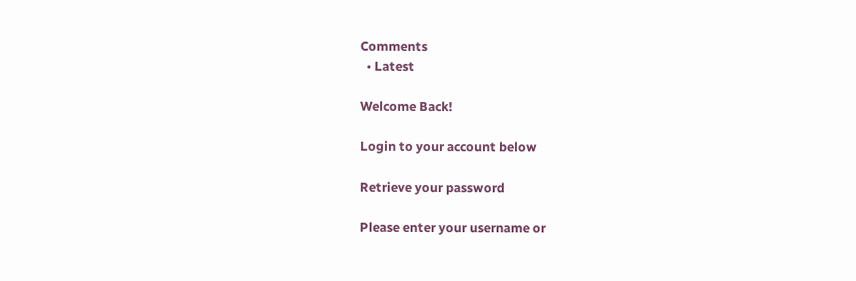Comments
  • Latest

Welcome Back!

Login to your account below

Retrieve your password

Please enter your username or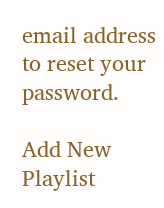email address to reset your password.

Add New Playlist